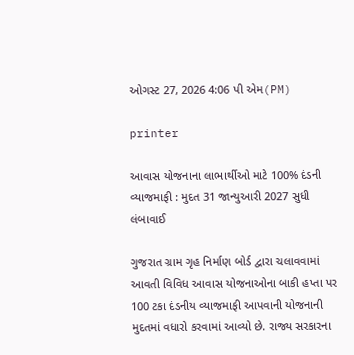ઓગસ્ટ 27, 2026 4:06 પી એમ(PM)

printer

આવાસ યોજનાના લાભાર્થીઓ માટે 100% દંડની વ્યાજમાફી : મુદત 31 જાન્યુઆરી 2027 સુધી લંબાવાઈ

ગુજરાત ગ્રામ ગૃહ નિર્માણ બોર્ડ દ્વારા ચલાવવામાં આવતી વિવિધ આવાસ યોજનાઓના બાકી હપ્તા પર 100 ટકા દંડનીય વ્યાજમાફી આપવાની યોજનાની મુદતમાં વધારો કરવામાં આવ્યો છે. રાજ્ય સરકારના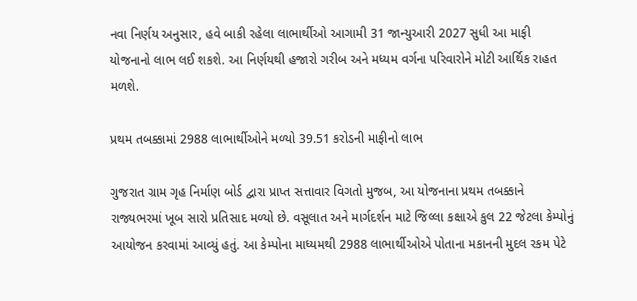નવા નિર્ણય અનુસાર, હવે બાકી રહેલા લાભાર્થીઓ આગામી 31 જાન્યુઆરી 2027 સુધી આ માફી યોજનાનો લાભ લઈ શકશે. આ નિર્ણયથી હજારો ગરીબ અને મધ્યમ વર્ગના પરિવારોને મોટી આર્થિક રાહત મળશે.

પ્રથમ તબક્કામાં 2988 લાભાર્થીઓને મળ્યો 39.51 કરોડની માફીનો લાભ

ગુજરાત ગ્રામ ગૃહ નિર્માણ બોર્ડ દ્વારા પ્રાપ્ત સત્તાવાર વિગતો મુજબ, આ યોજનાના પ્રથમ તબક્કાને રાજ્યભરમાં ખૂબ સારો પ્રતિસાદ મળ્યો છે. વસૂલાત અને માર્ગદર્શન માટે જિલ્લા કક્ષાએ કુલ 22 જેટલા કેમ્પોનું આયોજન કરવામાં આવ્યું હતું. આ કેમ્પોના માધ્યમથી 2988 લાભાર્થીઓએ પોતાના મકાનની મુદલ રકમ પેટે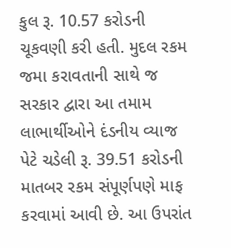કુલ રૂ. 10.57 કરોડની ચૂકવણી કરી હતી. મુદલ રકમ જમા કરાવતાની સાથે જ સરકાર દ્વારા આ તમામ લાભાર્થીઓને દંડનીય વ્યાજ પેટે ચડેલી રૂ. 39.51 કરોડની માતબર રકમ સંપૂર્ણપણે માફ કરવામાં આવી છે. આ ઉપરાંત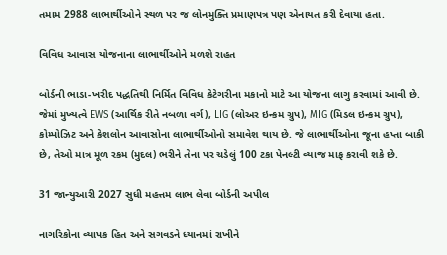તમામ 2988 લાભાર્થીઓને સ્થળ પર જ લોનમુક્તિ પ્રમાણપત્ર પણ એનાયત કરી દેવાયા હતા.

વિવિધ આવાસ યોજનાના લાભાર્થીઓને મળશે રાહત

બોર્ડની ભાડા-ખરીદ પદ્ધતિથી નિર્મિત વિવિધ કેટેગરીના મકાનો માટે આ યોજના લાગુ કરવામાં આવી છે. જેમાં મુખ્યત્વે EWS (આર્થિક રીતે નબળા વર્ગ), LIG (લોઅર ઇન્કમ ગ્રુપ), MIG (મિડલ ઇન્કમ ગ્રુપ), કોમ્પોઝિટ અને કેશલોન આવાસોના લાભાર્થીઓનો સમાવેશ થાય છે. જે લાભાર્થીઓના જૂના હપ્તા બાકી છે, તેઓ માત્ર મૂળ રકમ (મુદલ) ભરીને તેના પર ચડેલું 100 ટકા પેનલ્ટી વ્યાજ માફ કરાવી શકે છે.

31 જાન્યુઆરી 2027 સુધી મહત્તમ લાભ લેવા બોર્ડની અપીલ

નાગરિકોના વ્યાપક હિત અને સગવડને ધ્યાનમાં રાખીને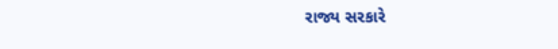રાજ્ય સરકારે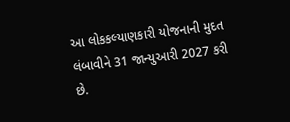આ લોકકલ્યાણકારી યોજનાની મુદત લંબાવીને 31 જાન્યુઆરી 2027 કરી છે.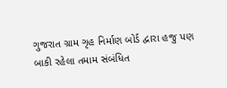ગુજરાત ગ્રામ ગૃહ નિર્માણ બોર્ડ દ્વારા હજુ પણ બાકી રહેલા તમામ સંબંધિત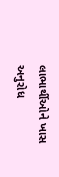લાભાર્થીઓને ખાસ અનુરોધ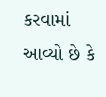કરવામાં આવ્યો છે કે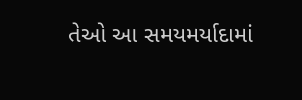તેઓ આ સમયમર્યાદામાં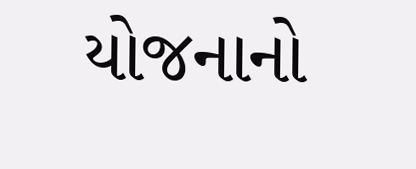યોજનાનો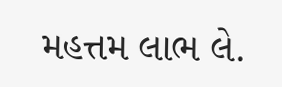મહત્તમ લાભ લે.